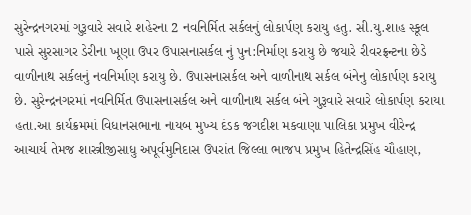સુરેન્દ્રનગરમાં ગુરૂવારે સવારે શહેરના 2 નવનિર્મિત સર્કલનું લોકાર્પણ કરાયુ હતુ. સી.યુ.શાહ સ્કૂલ પાસે સુરસાગર ડેરીના ખૂણા ઉપર ઉપાસનાસર્કલ નું પુન:નિર્માણ કરાયુ છે જયારે રીવરફ્રન્ટના છેડે વાળીનાથ સર્કલનું નવનિર્માણ કરાયુ છે. ઉપાસનાસર્કલ અને વાળીનાથ સર્કલ બંનેનુ લોકાર્પણ કરાયુ છે. સુરેન્દ્રનગરમાં નવનિર્મિત ઉપાસનાસર્કલ અને વાળીનાથ સર્કલ બંને ગુરૂવારે સવારે લોકાર્પણ કરાયા હતા.આ કાર્યક્રમમાં વિધાનસભાના નાયબ મુખ્ય દંડક જગદીશ મકવાણા પાલિકા પ્રમુખ વીરેન્દ્ર આચાર્ય તેમજ શાસ્ત્રીજીસાધુ અપૂર્વમુનિદાસ ઉપરાંત જિલ્લા ભાજપ પ્રમુખ હિતેન્દ્રસિંહ ચૌહાણ,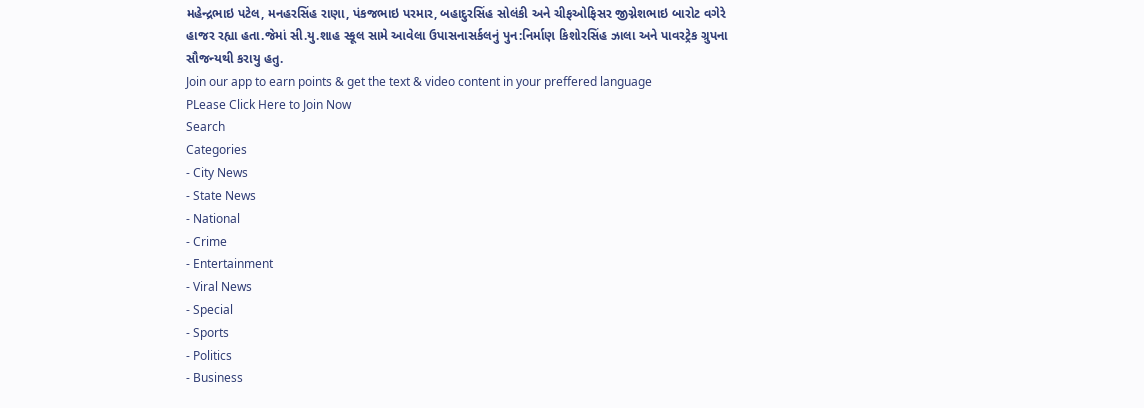મહેન્દ્રભાઇ પટેલ, મનહરસિંહ રાણા, પંકજભાઇ પરમાર, બહાદુરસિંહ સોલંકી અને ચીફઓફિસર જીગ્નેશભાઇ બારોટ વગેરે હાજર રહ્યા હતા.જેમાં સી.યુ.શાહ સ્કૂલ સામે આવેલા ઉપાસનાસર્કલનું પુન:નિર્માણ કિશોરસિંહ ઝાલા અને પાવરટ્રેક ગ્રુપના સૌજન્યથી કરાયુ હતુ.
Join our app to earn points & get the text & video content in your preffered language
PLease Click Here to Join Now
Search
Categories
- City News
- State News
- National
- Crime
- Entertainment
- Viral News
- Special
- Sports
- Politics
- Business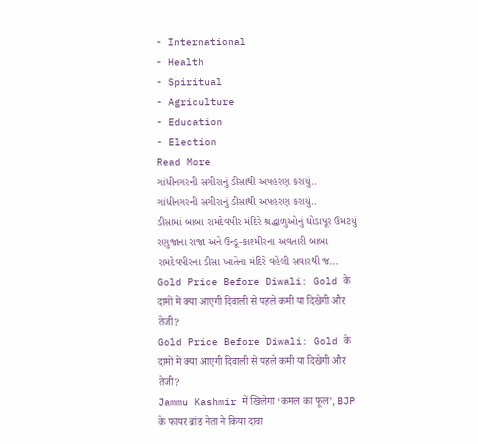- International
- Health
- Spiritual
- Agriculture
- Education
- Election
Read More
ગાંધીનગરની સગીરાનું ડીસાથી અપહરણ કરાયું..
ગાંધીનગરની સગીરાનું ડીસાથી અપહરણ કરાયું..
ડીસામાં બાબા રામદેવપીર મંદિરે શ્રદ્ધાળુઓનું ઘોડાપૂર ઉમટયું
રણુજાના રાજા અને ઉન્ડૂ-કાશ્મીરના અવતારી બાબા રામદેવપીરના ડીસા ખાતેના મંદિરે વહેલી સવારથી જ...
Gold Price Before Diwali: Gold के दामों में क्या आएगी दिवाली से पहले कमी या दिखेगी और तेजी?
Gold Price Before Diwali: Gold के दामों में क्या आएगी दिवाली से पहले कमी या दिखेगी और तेजी?
Jammu Kashmir में खिलेगा ‘कमल का फूल’, BJP के फायर ब्रांड नेता ने किया दावा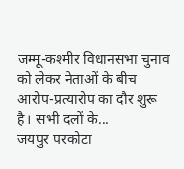जम्मू-कश्मीर विधानसभा चुनाव को लेकर नेताओं के बीच आरोप-प्रत्यारोप का दौर शुरू है। सभी दलों के...
जयपुर परकोटा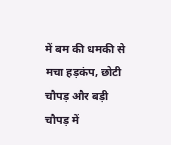में बम की धमकी से मचा हड़कंप, छोटी चौपड़ और बड़ी चौपड़ में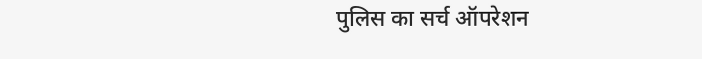पुलिस का सर्च ऑपरेशन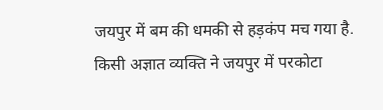जयपुर में बम की धमकी से हड़कंप मच गया है. किसी अज्ञात व्यक्ति ने जयपुर में परकोटा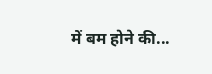में बम होने की...